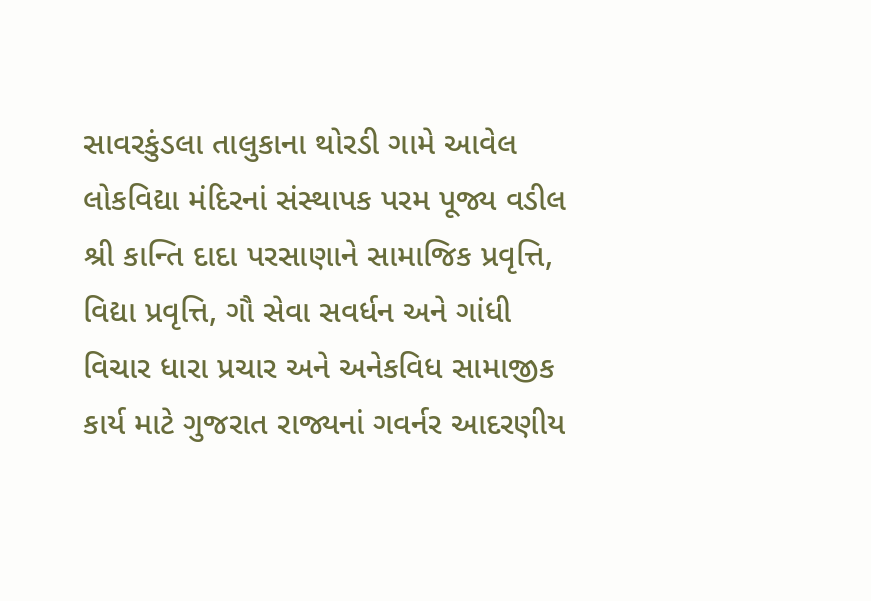સાવરકુંડલા તાલુકાના થોરડી ગામે આવેલ લોકવિદ્યા મંદિરનાં સંસ્થાપક પરમ પૂજ્ય વડીલ શ્રી કાન્તિ દાદા પરસાણાને સામાજિક પ્રવૃત્તિ, વિદ્યા પ્રવૃત્તિ, ગૌ સેવા સવર્ધન અને ગાંધી વિચાર ધારા પ્રચાર અને અનેકવિધ સામાજીક કાર્ય માટે ગુજરાત રાજ્યનાં ગવર્નર આદરણીય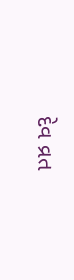દેવ વ્રત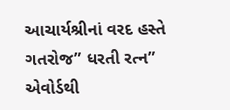આચાર્યશ્રીનાં વરદ હસ્તે ગતરોજ” ધરતી રત્ન” એવોર્ડથી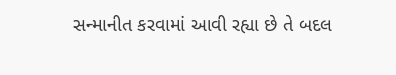સન્માનીત કરવામાં આવી રહ્યા છે તે બદલ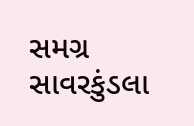સમગ્ર સાવરકુંડલા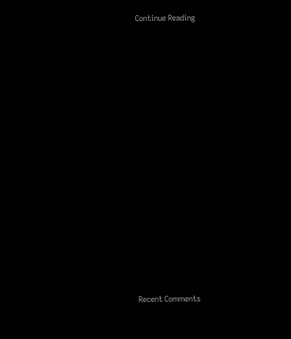Continue Reading


















Recent Comments